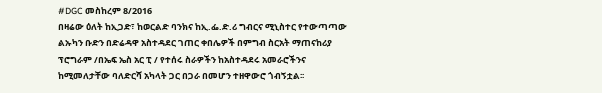#DGC መስከረም 8/2016
በዛሬው ዕለት ከኢጋድ፣ ከወርልድ ባንክና ከኢ.ፌ.ድ.ሪ ግብርና ሚኒስተር የተውጣጣው ልኡካን ቡድን በድሬዳዋ አስተዳደር ገጠር ቀበሌዎች በምግብ ስርአት ማጠናከሪያ ፕሮግራም /በኤፍ ኤስ አር ፒ / የተሰሩ ስራዎችን ከአስተዳደሩ አመራሮችንና ከሚመለታቸው ባለድርሻ አካላት ጋር በጋራ በመሆን ተዘዋውሮ ጎብኝቷል፡፡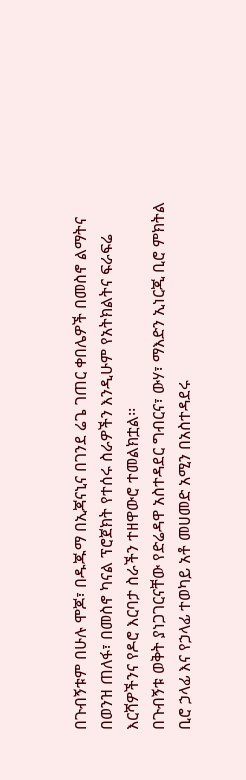በጉብኝቱም በሁሉ ሞጆ፣ በዱጁማ በኢጃናኒና በገንደ ሬጌ ገጠር ቀበሌዎች በመስኖ ልማትና በወንዝ ጠለፋ፣ በመስኖ ካናል ፕሮጀክት የተሰሩ ስራዎችን እንዲሁም የአትክልትና ፍራፍሬ እርሻዎችንና የዶሮ እርባታ ስራችን ተዘዋውሮ ተመልክቷል፡፡
በጉብኝቱ ወቅት ያነጋገርናቸው የድሬዳዋ አስተዳደር ግብርና፣ ውሃ፣ ማእድን ኢነርጂ ቢሮ ምክትል ቢሮ ኃላፊ እና የኃላፊ ተወካይ አቶ መሀመድ አሚን በአስተዳደሩ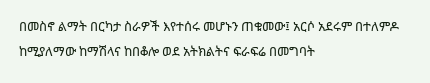በመስኖ ልማት በርካታ ስራዎች እየተሰሩ መሆኑን ጠቁመው፤ አርሶ አደሩም በተለምዶ ከሚያለማው ከማሽላና ከበቆሎ ወደ አትክልትና ፍራፍሬ በመግባት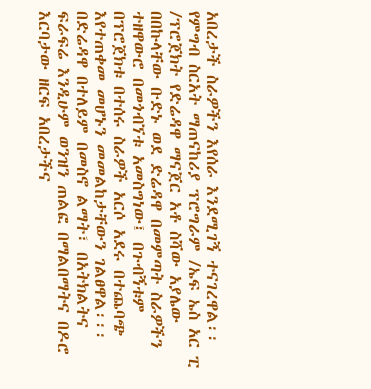አበረታች ስራዎችን እየሰራ እንደሚገኝ ተናገረዋል፡፡
የምግብ ስርአት ማጠናከሪያ ፕሮግራም /ኤፍ ኤስ አር ፒ /ፕሮጀክት የድሬዳዋ ማናጀር አቶ ስሻው አያሌው በበኩላቸው ቡድኑ ወደ ድሬዳዋ በመምጣት ስራዎችን ተዘዋውሮ በመጎብኘቱ አመስግነው፤ በጉብኝቱም በፕሮጀክቱ በተሰሩ ስራዎች አርሶ አደሩ በተጨባጭ እየተጠቀመ መሆኑን መመልከታቸውን ገልፀዋል፡፡፡
በድሬዳዋ በተለይም በመስኖ ልማት፣ በአትክልትና ፍራፍሬ እንዲሁም ወንዝን ጠልፎ በማልበማትና በዶሮ እርባታው ዘርፍ አበረታችና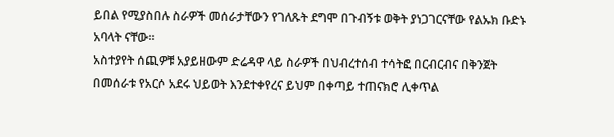ይበል የሚያስበሉ ስራዎች መሰራታቸውን የገለጹት ደግሞ በጉብኝቱ ወቅት ያነጋገርናቸው የልኡክ ቡድኑ አባላት ናቸው፡፡
አስተያየት ሰጪዎቹ አያይዘውም ድሬዳዋ ላይ ስራዎች በህብረተሰብ ተሳትፎ በርብርብና በቅንጀት በመሰራቱ የአርሶ አደሩ ህይወት እንደተቀየረና ይህም በቀጣይ ተጠናክሮ ሊቀጥል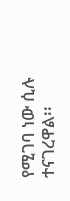የሚገባ ነው ሲሉ ተናገረዋል፡፡